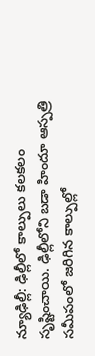న్యూఢిల్లీ: ఢిల్లీలో కాల్పులు కలకలం సృష్టించాయి. ఢిల్లీలోని బడా హిందూ ఆస్పత్రి సమీపంలో జరిగిన కాల్పుల్లో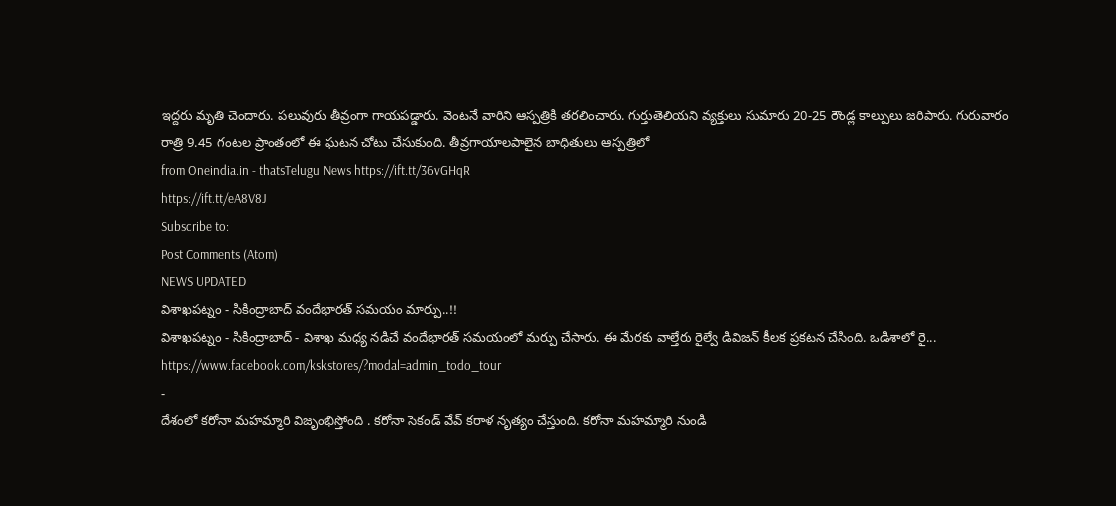ఇద్దరు మృతి చెందారు. పలువురు తీవ్రంగా గాయపడ్డారు. వెంటనే వారిని ఆస్పత్రికి తరలించారు. గుర్తుతెలియని వ్యక్తులు సుమారు 20-25 రౌండ్ల కాల్పులు జరిపారు. గురువారం రాత్రి 9.45 గంటల ప్రాంతంలో ఈ ఘటన చోటు చేసుకుంది. తీవ్రగాయాలపాలైన బాధితులు ఆస్పత్రిలో
from Oneindia.in - thatsTelugu News https://ift.tt/36vGHqR
https://ift.tt/eA8V8J
Subscribe to:
Post Comments (Atom)
NEWS UPDATED
విశాఖపట్నం - సికింద్రాబాద్ వందేభారత్ సమయం మార్పు..!!
విశాఖపట్నం - సికింద్రాబాద్ - విశాఖ మధ్య నడిచే వందేభారత్ సమయంలో మర్పు చేసారు. ఈ మేరకు వాల్తేరు రైల్వే డివిజన్ కీలక ప్రకటన చేసింది. ఒడిశాలో రై...
https://www.facebook.com/kskstores/?modal=admin_todo_tour
-
దేశంలో కరోనా మహమ్మారి విజృంభిస్తోంది . కరోనా సెకండ్ వేవ్ కరాళ నృత్యం చేస్తుంది. కరోనా మహమ్మారి నుండి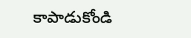కాపాడుకోండి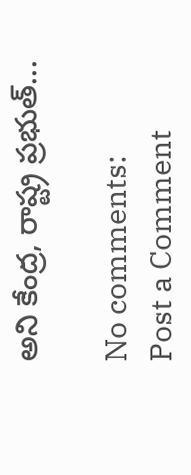అని కేంద్ర, రాష్ట్ర ప్రభుత్...

No comments:
Post a Comment